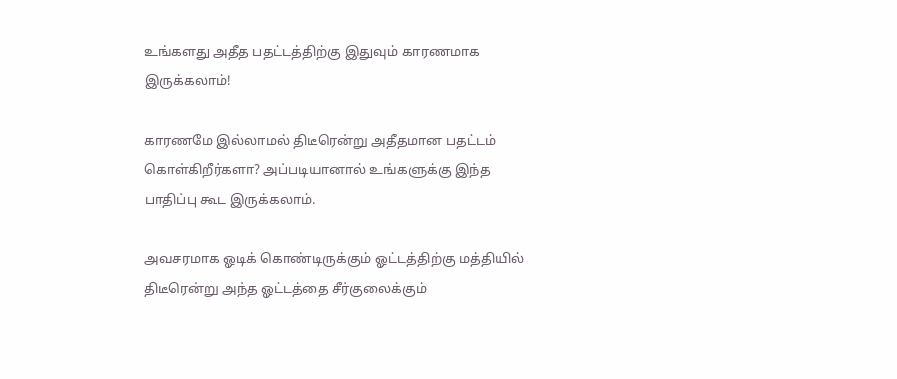உங்களது அதீத பதட்டத்திற்கு இதுவும் காரணமாக இருக்கலாம்!

காரணமே இல்லாமல் திடீரென்று அதீதமான பதட்டம் கொள்கிறீர்களா? அப்படியானால் உங்களுக்கு இந்த பாதிப்பு கூட இருக்கலாம்.

அவசரமாக ஓடிக் கொண்டிருக்கும் ஓட்டத்திற்கு மத்தியில் திடீரென்று அந்த ஓட்டத்தை சீர்குலைக்கும்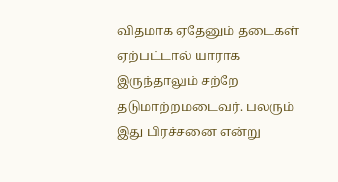விதமாக ஏதேனும் தடைகள் ஏற்பட்டால் யாராக இருந்தாலும் சற்றே தடுமாற்றமடைவர். பலரும் இது பிரச்சனை என்று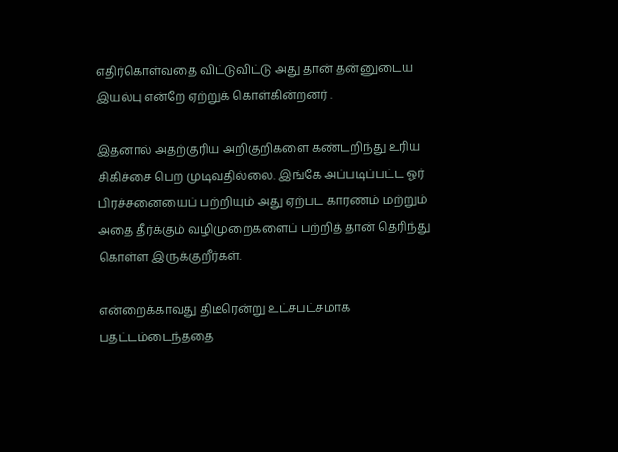எதிர்கொள்வதை விட்டுவிட்டு அது தான் தன்னுடைய இயல்பு என்றே ஏற்றுக் கொள்கின்றனர் .

இதனால் அதற்குரிய அறிகுறிகளை கண்டறிந்து உரிய சிகிச்சை பெற முடிவதில்லை. இங்கே அப்படிப்பட்ட ஓர் பிரச்சனையைப் பற்றியும் அது ஏற்பட காரணம் மற்றும் அதை தீர்க்கும் வழிமுறைகளைப் பற்றித் தான் தெரிந்து கொள்ள இருக்குறீர்கள்.

என்றைக்காவது திடீரென்று உட்சபட்சமாக பதட்டம்டைந்ததை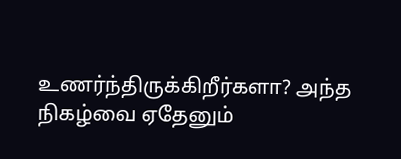உணர்ந்திருக்கிறீர்களா? அந்த நிகழ்வை ஏதேனும்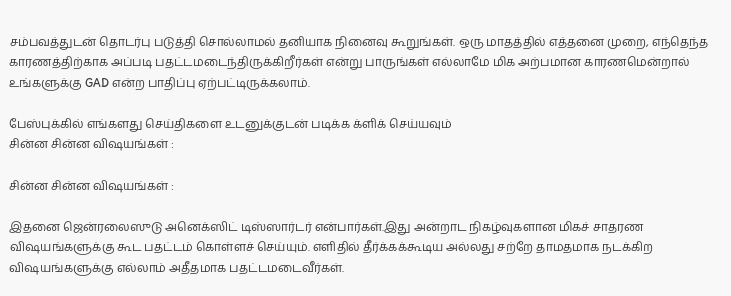சம்பவத்துடன் தொடர்பு படுத்தி சொல்லாமல் தனியாக நினைவு கூறுங்கள். ஒரு மாதத்தில் எத்தனை முறை, எந்தெந்த காரணத்திற்காக அப்படி பதட்டமடைந்திருக்கிறீர்கள் என்று பாருங்கள் எல்லாமே மிக அற்பமான காரணமென்றால் உங்களுக்கு GAD என்ற பாதிப்பு ஏற்பட்டிருக்கலாம்.

பேஸ்புக்கில் எங்களது செய்திகளை உடனுக்குடன் படிக்க க்ளிக் செய்யவும்
சின்ன சின்ன விஷயங்கள் :

சின்ன சின்ன விஷயங்கள் :

இதனை ஜென்ரலைஸுடு அனெக்ஸிட் டிஸ்ஸார்டர் என்பார்கள்.இது அன்றாட நிகழ்வுகளான மிகச் சாதரண விஷயங்களுக்கு கூட பதட்டம் கொள்ளச் செய்யும். எளிதில் தீர்க்கக்கூடிய அல்லது சற்றே தாமதமாக நடக்கிற விஷயங்களுக்கு எல்லாம் அதீதமாக பதட்டமடைவீர்கள்.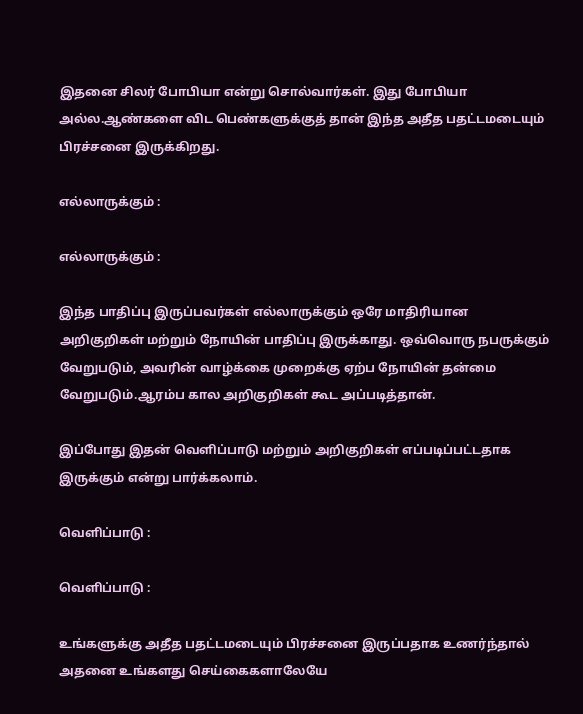இதனை சிலர் போபியா என்று சொல்வார்கள். இது போபியா அல்ல.ஆண்களை விட பெண்களுக்குத் தான் இந்த அதீத பதட்டமடையும் பிரச்சனை இருக்கிறது.

எல்லாருக்கும் :

எல்லாருக்கும் :

இந்த பாதிப்பு இருப்பவர்கள் எல்லாருக்கும் ஒரே மாதிரியான அறிகுறிகள் மற்றும் நோயின் பாதிப்பு இருக்காது. ஒவ்வொரு நபருக்கும் வேறுபடும், அவரின் வாழ்க்கை முறைக்கு ஏற்ப நோயின் தன்மை வேறுபடும்.ஆரம்ப கால அறிகுறிகள் கூட அப்படித்தான்.

இப்போது இதன் வெளிப்பாடு மற்றும் அறிகுறிகள் எப்படிப்பட்டதாக இருக்கும் என்று பார்க்கலாம்.

வெளிப்பாடு :

வெளிப்பாடு :

உங்களுக்கு அதீத பதட்டமடையும் பிரச்சனை இருப்பதாக உணர்ந்தால் அதனை உங்களது செய்கைகளாலேயே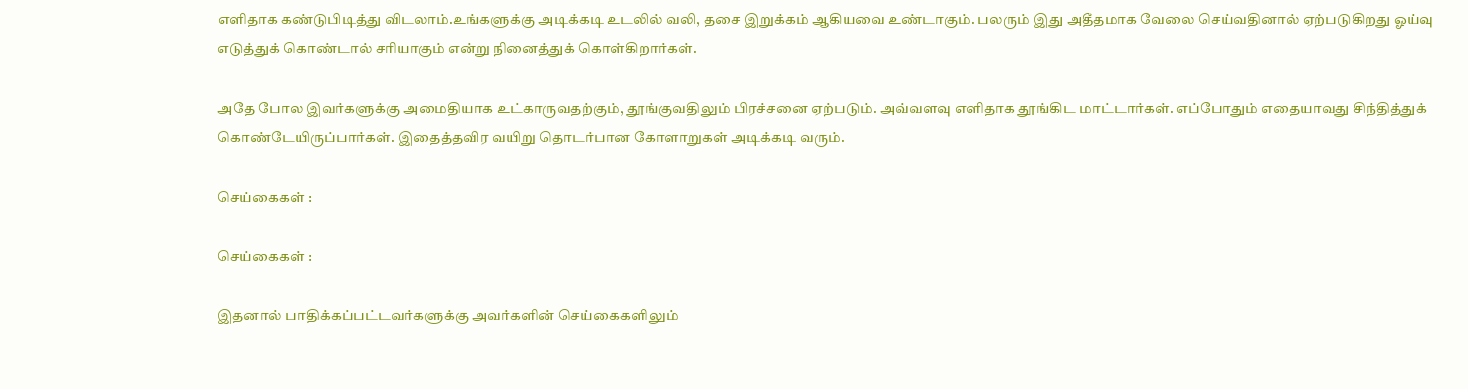எளிதாக கண்டுபிடித்து விடலாம்.உங்களுக்கு அடிக்கடி உடலில் வலி, தசை இறுக்கம் ஆகியவை உண்டாகும். பலரும் இது அதீதமாக வேலை செய்வதினால் ஏற்படுகிறது ஓய்வு எடுத்துக் கொண்டால் சரியாகும் என்று நினைத்துக் கொள்கிறார்கள்.

அதே போல இவர்களுக்கு அமைதியாக உட்காருவதற்கும், தூங்குவதிலும் பிரச்சனை ஏற்படும். அவ்வளவு எளிதாக தூங்கிட மாட்டார்கள். எப்போதும் எதையாவது சிந்தித்துக் கொண்டேயிருப்பார்கள். இதைத்தவிர வயிறு தொடர்பான கோளாறுகள் அடிக்கடி வரும்.

செய்கைகள் :

செய்கைகள் :

இதனால் பாதிக்கப்பட்டவர்களுக்கு அவர்களின் செய்கைகளிலும்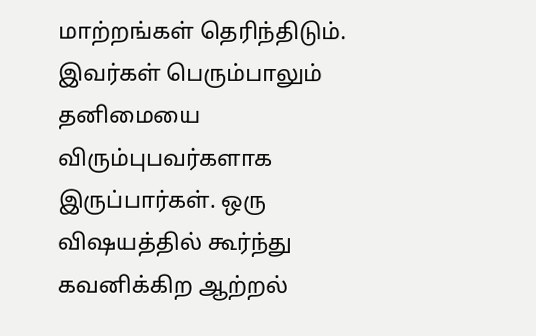மாற்றங்கள் தெரிந்திடும். இவர்கள் பெரும்பாலும் தனிமையை விரும்புபவர்களாக இருப்பார்கள். ஒரு விஷயத்தில் கூர்ந்து கவனிக்கிற ஆற்றல்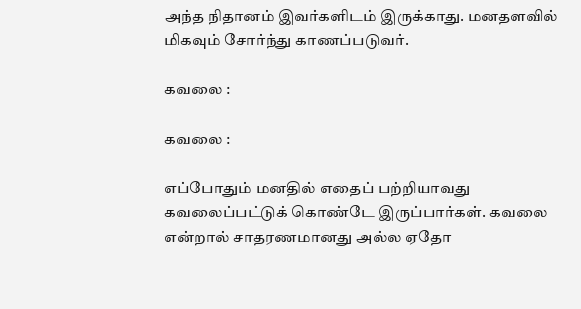அந்த நிதானம் இவர்களிடம் இருக்காது. மனதளவில் மிகவும் சோர்ந்து காணப்படுவர்.

கவலை :

கவலை :

எப்போதும் மனதில் எதைப் பற்றியாவது கவலைப்பட்டுக் கொண்டே இருப்பார்கள். கவலை என்றால் சாதரணமானது அல்ல ஏதோ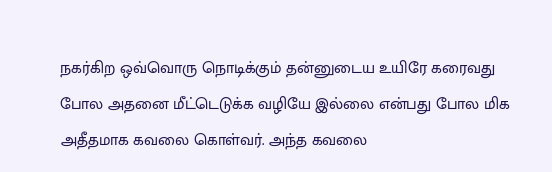நகர்கிற ஒவ்வொரு நொடிக்கும் தன்னுடைய உயிரே கரைவது போல அதனை மீட்டெடுக்க வழியே இல்லை என்பது போல மிக அதீதமாக கவலை கொள்வர். அந்த கவலை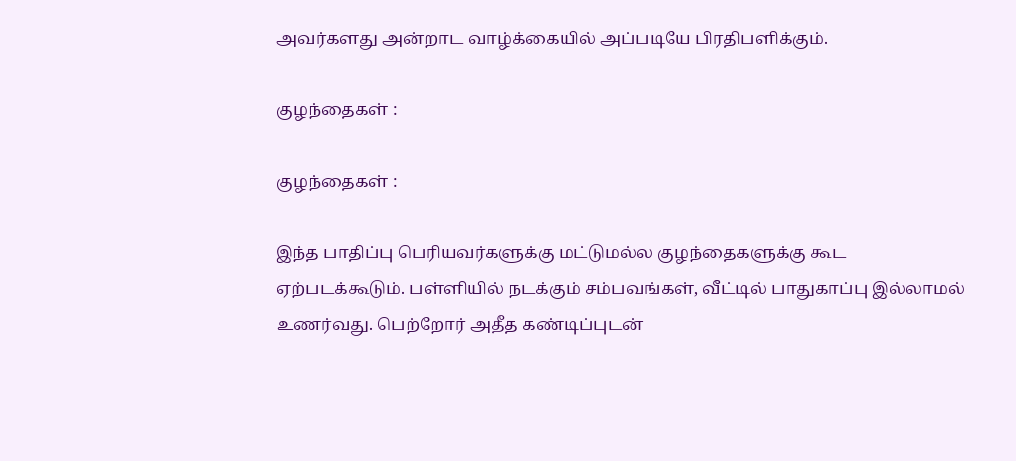அவர்களது அன்றாட வாழ்க்கையில் அப்படியே பிரதிபளிக்கும்.

குழந்தைகள் :

குழந்தைகள் :

இந்த பாதிப்பு பெரியவர்களுக்கு மட்டுமல்ல குழந்தைகளுக்கு கூட ஏற்படக்கூடும். பள்ளியில் நடக்கும் சம்பவங்கள், வீட்டில் பாதுகாப்பு இல்லாமல் உணர்வது. பெற்றோர் அதீத கண்டிப்புடன்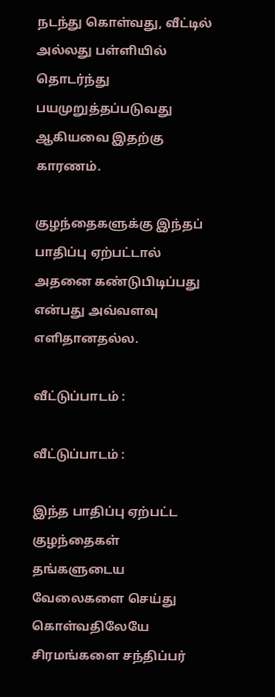நடந்து கொள்வது, வீட்டில் அல்லது பள்ளியில் தொடர்ந்து பயமுறுத்தப்படுவது ஆகியவை இதற்கு காரணம்.

குழந்தைகளுக்கு இந்தப் பாதிப்பு ஏற்பட்டால் அதனை கண்டுபிடிப்பது என்பது அவ்வளவு எளிதானதல்ல.

வீட்டுப்பாடம் :

வீட்டுப்பாடம் :

இந்த பாதிப்பு ஏற்பட்ட குழந்தைகள் தங்களுடைய வேலைகளை செய்து கொள்வதிலேயே சிரமங்களை சந்திப்பர்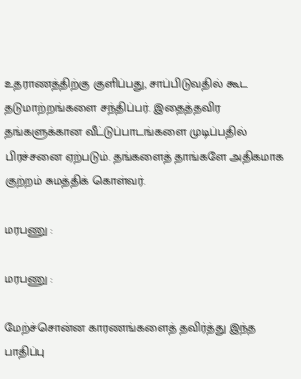உதராணத்திற்கு குளிப்பது, சாப்பிடுவதில் கூட தடுமாற்றங்களை சந்திப்பர். இதைத்தவிர தங்களுக்கான வீட்டுப்பாடங்களை முடிப்பதில் பிரச்சனை ஏற்படும். தங்களைத் தாங்களே அதிகமாக குற்றம் சுமத்திக் கொள்வர்.

மரபணு :

மரபணு :

மேற்ச்சொன்ன காரணங்களைத் தவிர்த்து இந்த பாதிப்பு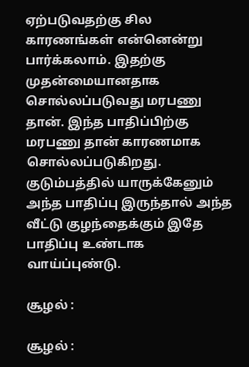ஏற்படுவதற்கு சில காரணங்கள் என்னென்று பார்க்கலாம். இதற்கு முதன்மையானதாக சொல்லப்படுவது மரபணு தான். இந்த பாதிப்பிற்கு மரபணு தான் காரணமாக சொல்லப்படுகிறது. குடும்பத்தில் யாருக்கேனும் அந்த பாதிப்பு இருந்தால் அந்த வீட்டு குழந்தைக்கும் இதே பாதிப்பு உண்டாக வாய்ப்புண்டு.

சூழல் :

சூழல் :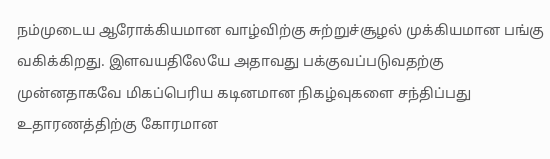நம்முடைய ஆரோக்கியமான வாழ்விற்கு சுற்றுச்சூழல் முக்கியமான பங்கு வகிக்கிறது. இளவயதிலேயே அதாவது பக்குவப்படுவதற்கு முன்னதாகவே மிகப்பெரிய கடினமான நிகழ்வுகளை சந்திப்பது உதாரணத்திற்கு கோரமான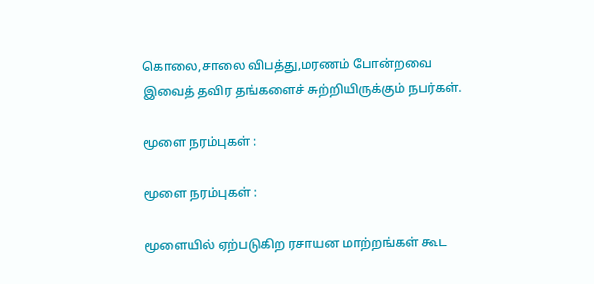கொலை,சாலை விபத்து,மரணம் போன்றவை இவைத் தவிர தங்களைச் சுற்றியிருக்கும் நபர்கள்.

மூளை நரம்புகள் :

மூளை நரம்புகள் :

மூளையில் ஏற்படுகிற ரசாயன மாற்றங்கள் கூட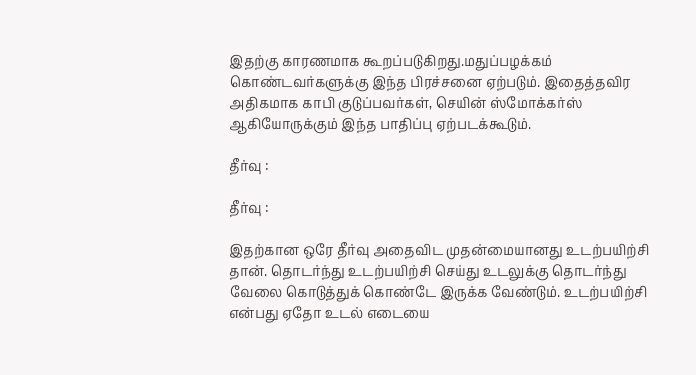இதற்கு காரணமாக கூறப்படுகிறது.மதுப்பழக்கம் கொண்டவர்களுக்கு இந்த பிரச்சனை ஏற்படும். இதைத்தவிர அதிகமாக காபி குடுப்பவர்கள், செயின் ஸ்மோக்கர்ஸ் ஆகியோருக்கும் இந்த பாதிப்பு ஏற்படக்கூடும்.

தீர்வு :

தீர்வு :

இதற்கான ஒரே தீர்வு அதைவிட முதன்மையானது உடற்பயிற்சி தான். தொடர்ந்து உடற்பயிற்சி செய்து உடலுக்கு தொடர்ந்து வேலை கொடுத்துக் கொண்டே இருக்க வேண்டும். உடற்பயிற்சி என்பது ஏதோ உடல் எடையை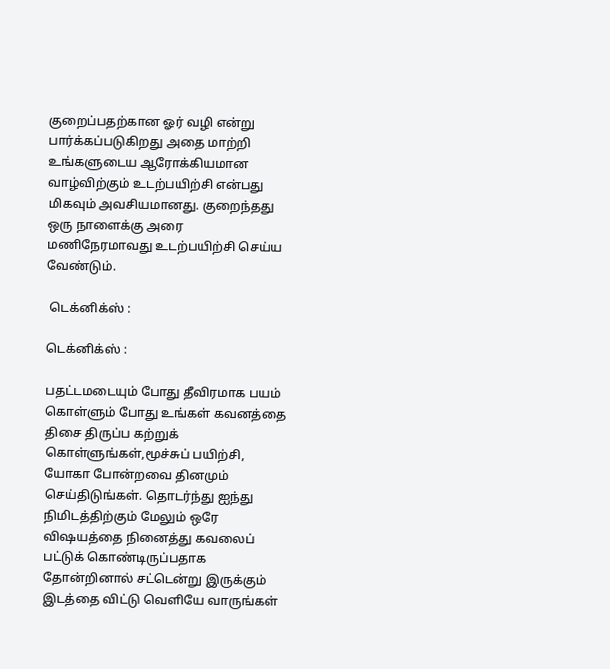குறைப்பதற்கான ஓர் வழி என்று பார்க்கப்படுகிறது அதை மாற்றி உங்களுடைய ஆரோக்கியமான வாழ்விற்கும் உடற்பயிற்சி என்பது மிகவும் அவசியமானது. குறைந்தது ஒரு நாளைக்கு அரை மணிநேரமாவது உடற்பயிற்சி செய்ய வேண்டும்.

 டெக்னிக்ஸ் :

டெக்னிக்ஸ் :

பதட்டமடையும் போது தீவிரமாக பயம் கொள்ளும் போது உங்கள் கவனத்தை திசை திருப்ப கற்றுக் கொள்ளுங்கள்,மூச்சுப் பயிற்சி, யோகா போன்றவை தினமும் செய்திடுங்கள். தொடர்ந்து ஐந்து நிமிடத்திற்கும் மேலும் ஒரே விஷயத்தை நினைத்து கவலைப் பட்டுக் கொண்டிருப்பதாக தோன்றினால் சட்டென்று இருக்கும் இடத்தை விட்டு வெளியே வாருங்கள்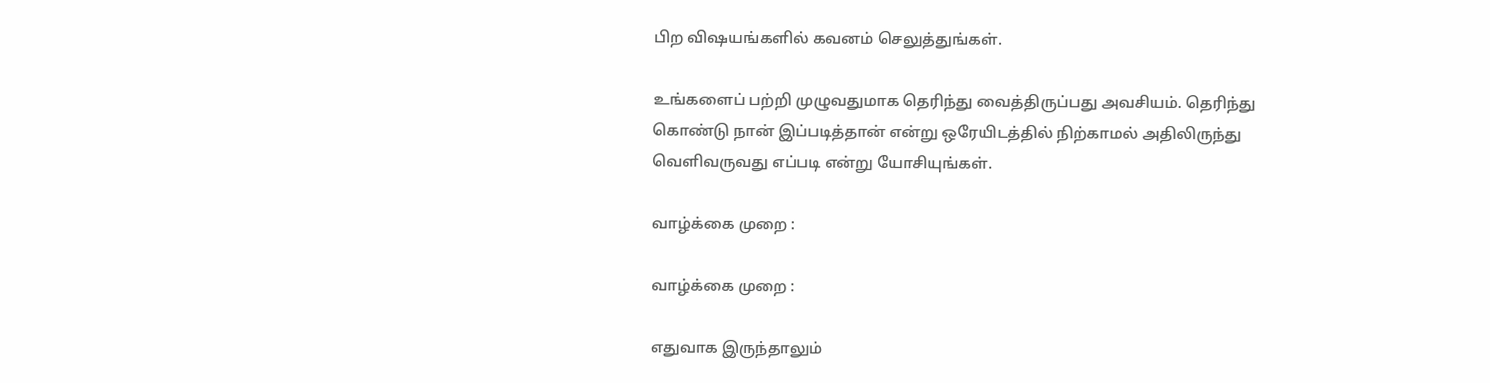பிற விஷயங்களில் கவனம் செலுத்துங்கள்.

உங்களைப் பற்றி முழுவதுமாக தெரிந்து வைத்திருப்பது அவசியம். தெரிந்து கொண்டு நான் இப்படித்தான் என்று ஒரேயிடத்தில் நிற்காமல் அதிலிருந்து வெளிவருவது எப்படி என்று யோசியுங்கள்.

வாழ்க்கை முறை :

வாழ்க்கை முறை :

எதுவாக இருந்தாலும்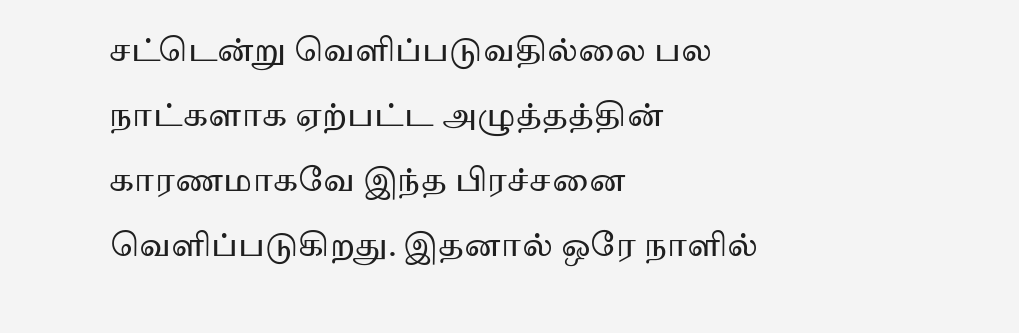சட்டென்று வெளிப்படுவதில்லை பல நாட்களாக ஏற்பட்ட அழுத்தத்தின் காரணமாகவே இந்த பிரச்சனை வெளிப்படுகிறது. இதனால் ஒரே நாளில்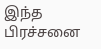இந்த பிரச்சனை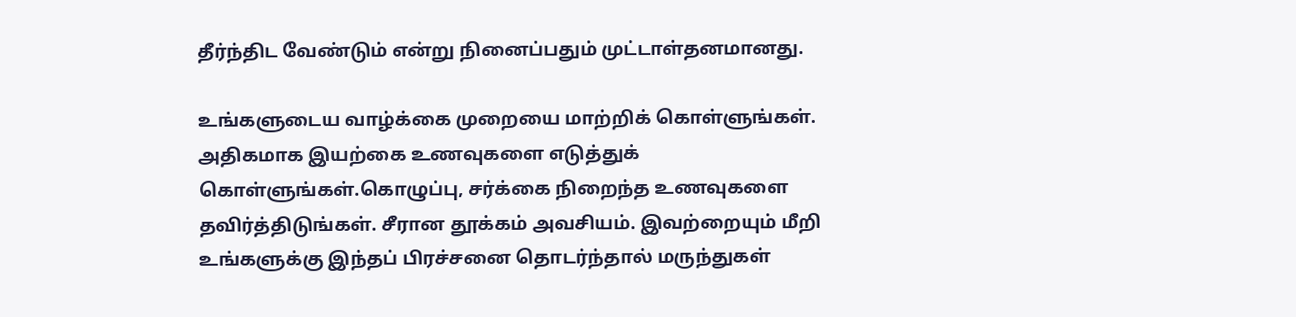தீர்ந்திட வேண்டும் என்று நினைப்பதும் முட்டாள்தனமானது.

உங்களுடைய வாழ்க்கை முறையை மாற்றிக் கொள்ளுங்கள். அதிகமாக இயற்கை உணவுகளை எடுத்துக் கொள்ளுங்கள்.கொழுப்பு, சர்க்கை நிறைந்த உணவுகளை தவிர்த்திடுங்கள். சீரான தூக்கம் அவசியம். இவற்றையும் மீறி உங்களுக்கு இந்தப் பிரச்சனை தொடர்ந்தால் மருந்துகள்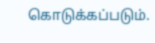கொடுக்கப்படும்.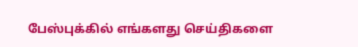பேஸ்புக்கில் எங்களது செய்திகளை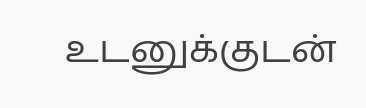உடனுக்குடன்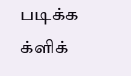படிக்க க்ளிக்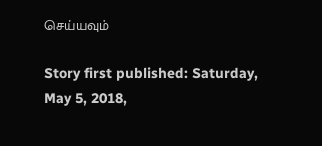செய்யவும்

Story first published: Saturday, May 5, 2018,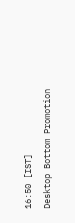16:50 [IST]
Desktop Bottom Promotion